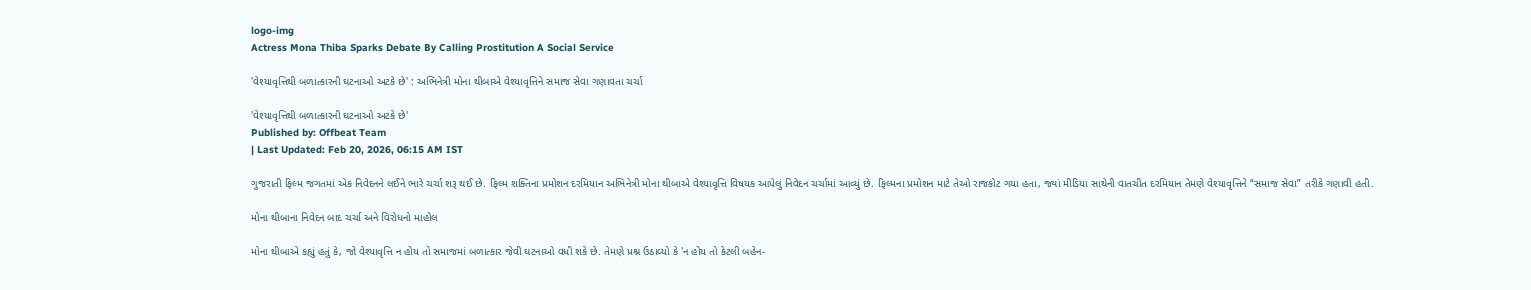logo-img
Actress Mona Thiba Sparks Debate By Calling Prostitution A Social Service

'વેશ્યાવૃત્તિથી બળાત્કારની ઘટનાઓ અટકે છે' : અભિનેત્રી મોના થીબાએ વેશ્યાવૃત્તિને સમાજ સેવા ગણાવતા ચર્ચા

'વેશ્યાવૃત્તિથી બળાત્કારની ઘટનાઓ અટકે છે'
Published by: Offbeat Team
| Last Updated: Feb 20, 2026, 06:15 AM IST

ગુજરાતી ફિલ્મ જગતમાં એક નિવેદનને લઈને ભારે ચર્ચા શરૂ થઈ છે. ફિલ્મ શક્તિના પ્રમોશન દરમિયાન અભિનેત્રી મોના થીબાએ વેશ્યાવૃત્તિ વિષયક આપેલું નિવેદન ચર્ચામાં આવ્યું છે. ફિલ્મના પ્રમોશન માટે તેઓ રાજકોટ ગયા હતા, જ્યાં મીડિયા સાથેની વાતચીત દરમિયાન તેમણે વેશ્યાવૃત્તિને “સમાજ સેવા” તરીકે ગણાવી હતી.

મોના થીબાના નિવેદન બાદ ચર્ચા અને વિરોધનો માહોલ

મોના થીબાએ કહ્યું હતું કે, જો વેશ્યાવૃત્તિ ન હોય તો સમાજમાં બળાત્કાર જેવી ઘટનાઓ વધી શકે છે. તેમણે પ્રશ્ન ઉઠાવ્યો કે 'ન હોય તો કેટલી બહેન-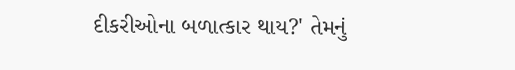દીકરીઓના બળાત્કાર થાય?' તેમનું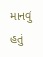માનવું હતું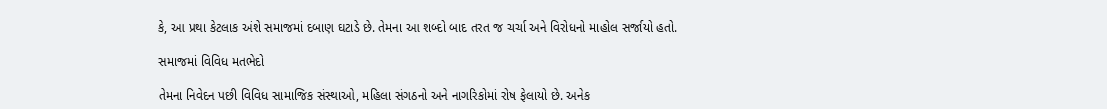કે, આ પ્રથા કેટલાક અંશે સમાજમાં દબાણ ઘટાડે છે. તેમના આ શબ્દો બાદ તરત જ ચર્ચા અને વિરોધનો માહોલ સર્જાયો હતો.

સમાજમાં વિવિધ મતભેદો

તેમના નિવેદન પછી વિવિધ સામાજિક સંસ્થાઓ, મહિલા સંગઠનો અને નાગરિકોમાં રોષ ફેલાયો છે. અનેક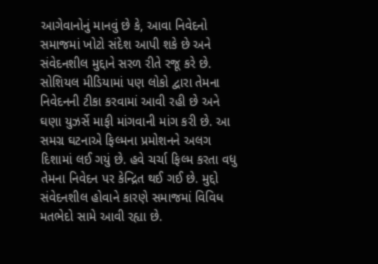આગેવાનોનું માનવું છે કે, આવા નિવેદનો સમાજમાં ખોટો સંદેશ આપી શકે છે અને સંવેદનશીલ મુદ્દાને સરળ રીતે રજૂ કરે છે. સોશિયલ મીડિયામાં પણ લોકો દ્વારા તેમના નિવેદનની ટીકા કરવામાં આવી રહી છે અને ઘણા યુઝર્સે માફી માંગવાની માંગ કરી છે. આ સમગ્ર ઘટનાએ ફિલ્મના પ્રમોશનને અલગ દિશામાં લઈ ગયું છે. હવે ચર્ચા ફિલ્મ કરતા વધુ તેમના નિવેદન પર કેન્દ્રિત થઈ ગઈ છે. મુદ્દો સંવેદનશીલ હોવાને કારણે સમાજમાં વિવિધ મતભેદો સામે આવી રહ્યા છે.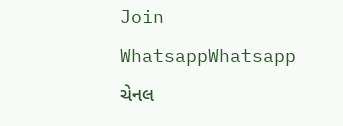Join WhatsappWhatsapp ચેનલ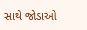સાથે જોડાઓ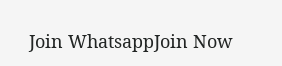Join WhatsappJoin Now